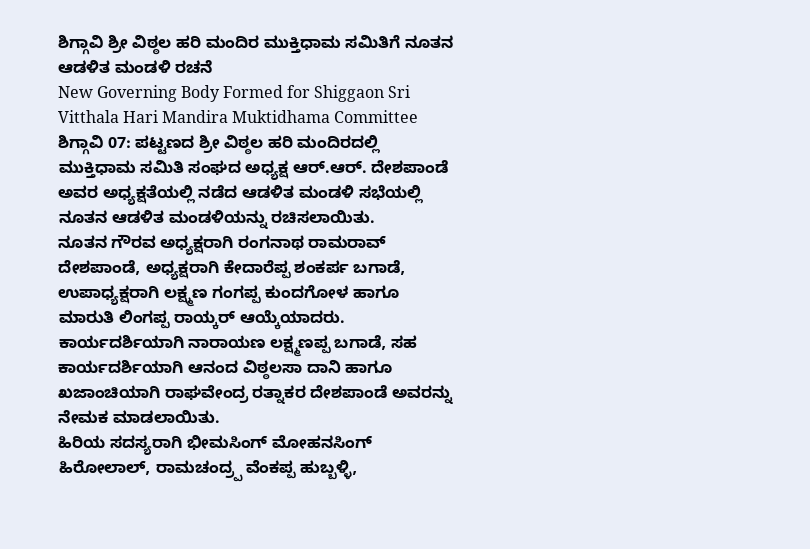ಶಿಗ್ಗಾವಿ ಶ್ರೀ ವಿಠ್ಠಲ ಹರಿ ಮಂದಿರ ಮುಕ್ತಿಧಾಮ ಸಮಿತಿಗೆ ನೂತನ ಆಡಳಿತ ಮಂಡಳಿ ರಚನೆ
New Governing Body Formed for Shiggaon Sri Vitthala Hari Mandira Muktidhama Committee
ಶಿಗ್ಗಾವಿ 07: ಪಟ್ಟಣದ ಶ್ರೀ ವಿಠ್ಠಲ ಹರಿ ಮಂದಿರದಲ್ಲಿ ಮುಕ್ತಿಧಾಮ ಸಮಿತಿ ಸಂಘದ ಅಧ್ಯಕ್ಷ ಆರ್.ಆರ್. ದೇಶಪಾಂಡೆ ಅವರ ಅಧ್ಯಕ್ಷತೆಯಲ್ಲಿ ನಡೆದ ಆಡಳಿತ ಮಂಡಳಿ ಸಭೆಯಲ್ಲಿ ನೂತನ ಆಡಳಿತ ಮಂಡಳಿಯನ್ನು ರಚಿಸಲಾಯಿತು.
ನೂತನ ಗೌರವ ಅಧ್ಯಕ್ಷರಾಗಿ ರಂಗನಾಥ ರಾಮರಾವ್ ದೇಶಪಾಂಡೆ, ಅಧ್ಯಕ್ಷರಾಗಿ ಕೇದಾರೆಪ್ಪ ಶಂಕರ್ಪ ಬಗಾಡೆ, ಉಪಾಧ್ಯಕ್ಷರಾಗಿ ಲಕ್ಷ್ಮಣ ಗಂಗಪ್ಪ ಕುಂದಗೋಳ ಹಾಗೂ ಮಾರುತಿ ಲಿಂಗಪ್ಪ ರಾಯ್ಕರ್ ಆಯ್ಕೆಯಾದರು. ಕಾರ್ಯದರ್ಶಿಯಾಗಿ ನಾರಾಯಣ ಲಕ್ಷ್ಮಣಪ್ಪ ಬಗಾಡೆ, ಸಹ ಕಾರ್ಯದರ್ಶಿಯಾಗಿ ಆನಂದ ವಿಠ್ಠಲಸಾ ದಾನಿ ಹಾಗೂ ಖಜಾಂಚಿಯಾಗಿ ರಾಘವೇಂದ್ರ ರತ್ನಾಕರ ದೇಶಪಾಂಡೆ ಅವರನ್ನು ನೇಮಕ ಮಾಡಲಾಯಿತು.
ಹಿರಿಯ ಸದಸ್ಯರಾಗಿ ಭೀಮಸಿಂಗ್ ಮೋಹನಸಿಂಗ್ ಹಿರೋಲಾಲ್, ರಾಮಚಂದ್ರ್ಪ ವೆಂಕಪ್ಪ ಹುಬ್ಬಳ್ಳಿ,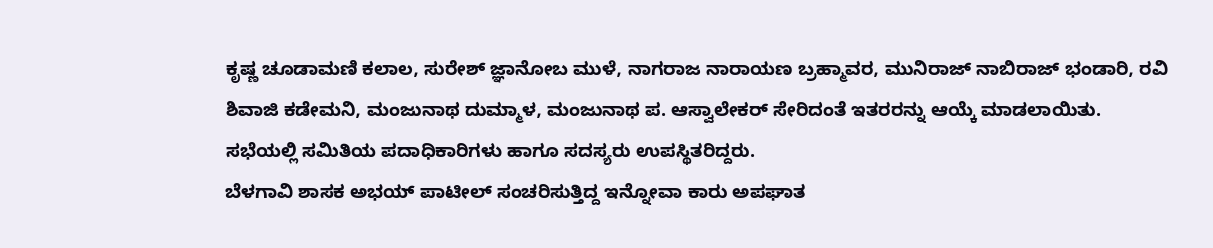ಕೃಷ್ಣ ಚೂಡಾಮಣಿ ಕಲಾಲ, ಸುರೇಶ್ ಜ್ಞಾನೋಬ ಮುಳೆ, ನಾಗರಾಜ ನಾರಾಯಣ ಬ್ರಹ್ಮಾವರ, ಮುನಿರಾಜ್ ನಾಬಿರಾಜ್ ಭಂಡಾರಿ, ರವಿ ಶಿವಾಜಿ ಕಡೇಮನಿ, ಮಂಜುನಾಥ ದುಮ್ಮಾಳ, ಮಂಜುನಾಥ ಪ. ಆಸ್ವಾಲೇಕರ್ ಸೇರಿದಂತೆ ಇತರರನ್ನು ಆಯ್ಕೆ ಮಾಡಲಾಯಿತು. ಸಭೆಯಲ್ಲಿ ಸಮಿತಿಯ ಪದಾಧಿಕಾರಿಗಳು ಹಾಗೂ ಸದಸ್ಯರು ಉಪಸ್ಥಿತರಿದ್ದರು.
ಬೆಳಗಾವಿ ಶಾಸಕ ಅಭಯ್ ಪಾಟೀಲ್ ಸಂಚರಿಸುತ್ತಿದ್ದ ಇನ್ನೋವಾ ಕಾರು ಅಪಘಾತ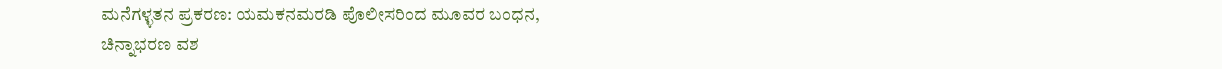ಮನೆಗಳ್ಳತನ ಪ್ರಕರಣ: ಯಮಕನಮರಡಿ ಪೊಲೀಸರಿಂದ ಮೂವರ ಬಂಧನ, ಚಿನ್ನಾಭರಣ ವಶ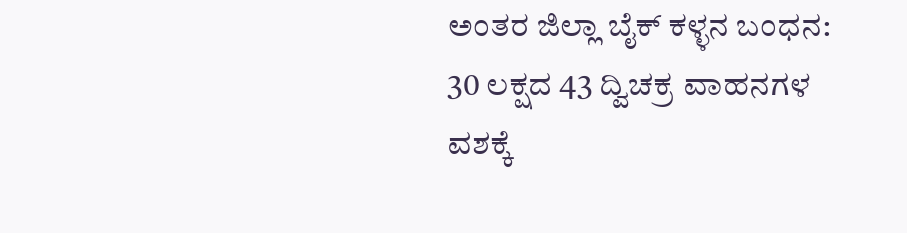ಅಂತರ ಜಿಲ್ಲಾ ಬೈಕ್ ಕಳ್ಳನ ಬಂಧನ: 30 ಲಕ್ಷದ 43 ದ್ವಿಚಕ್ರ ವಾಹನಗಳ ವಶಕ್ಕೆ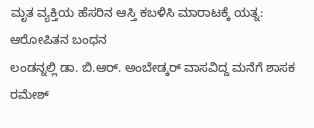ಮೃತ ವ್ಯಕ್ತಿಯ ಹೆಸರಿನ ಆಸ್ತಿ ಕಬಳಿಸಿ ಮಾರಾಟಕ್ಕೆ ಯತ್ನ: ಆರೋಪಿತನ ಬಂಧನ
ಲಂಡನ್ನಲ್ಲಿ ಡಾ. ಬಿ.ಆರ್. ಅಂಬೇಡ್ಕರ್ ವಾಸವಿದ್ದ ಮನೆಗೆ ಶಾಸಕ ರಮೇಶ್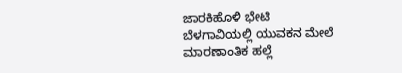ಜಾರಕಿಹೊಳಿ ಭೇಟಿ
ಬೆಳಗಾವಿಯಲ್ಲಿ ಯುವಕನ ಮೇಲೆ ಮಾರಣಾಂತಿಕ ಹಲ್ಲೆ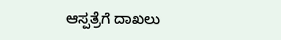ಆಸ್ಪತ್ರೆಗೆ ದಾಖಲು